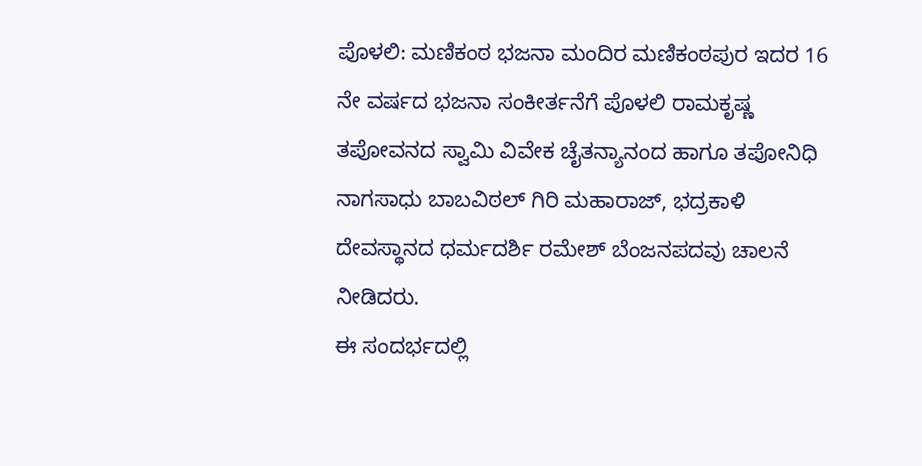ಪೊಳಲಿ: ಮಣಿಕಂಠ ಭಜನಾ ಮಂದಿರ ಮಣಿಕಂಠಪುರ ಇದರ 16 ನೇ ವರ್ಷದ ಭಜನಾ ಸಂಕೀರ್ತನೆಗೆ ಪೊಳಲಿ ರಾಮಕೃಷ್ಣ ತಪೋವನದ ಸ್ವಾಮಿ ವಿವೇಕ ಚೈತನ್ಯಾನಂದ ಹಾಗೂ ತಪೋನಿಧಿ ನಾಗಸಾಧು ಬಾಬವಿಠಲ್ ಗಿರಿ ಮಹಾರಾಜ್, ಭದ್ರಕಾಳಿ ದೇವಸ್ಥಾನದ ಧರ್ಮದರ್ಶಿ ರಮೇಶ್ ಬೆಂಜನಪದವು ಚಾಲನೆ ನೀಡಿದರು.
ಈ ಸಂದರ್ಭದಲ್ಲಿ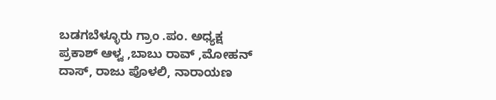ಬಡಗಬೆಳ್ಳೂರು ಗ್ರಾಂ .ಪಂ. ಅಧ್ಯಕ್ಷ ಪ್ರಕಾಶ್ ಆಳ್ವ ,ಬಾಬು ರಾವ್ ,ಮೋಹನ್ ದಾಸ್, ರಾಜು ಪೊಳಲಿ, ನಾರಾಯಣ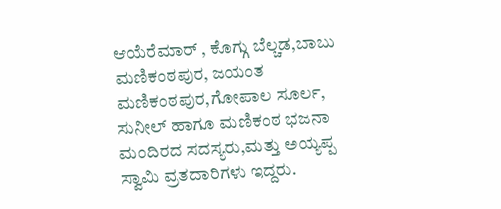ಆಯೆರೆಮಾರ್ , ಕೊಗ್ಗು ಬೆಲ್ಚಡ,ಬಾಬು ಮಣಿಕಂಠಪುರ, ಜಯಂತ ಮಣಿಕಂಠಪುರ,ಗೋಪಾಲ ಸೂರ್ಲ, ಸುನೀಲ್ ಹಾಗೂ ಮಣಿಕಂಠ ಭಜನಾ ಮಂದಿರದ ಸದಸ್ಯರು,ಮತ್ತು ಅಯ್ಯಪ್ಪ ಸ್ವಾಮಿ ವ್ರತದಾರಿಗಳು ಇದ್ದರು.